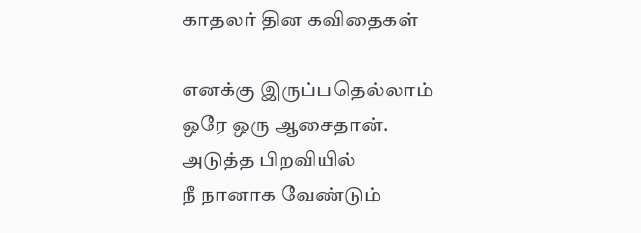காதலர் தின கவிதைகள்

எனக்கு இருப்பதெல்லாம்
ஒரே ஒரு ஆசைதான்.
அடுத்த பிறவியில்
நீ நானாக வேண்டும்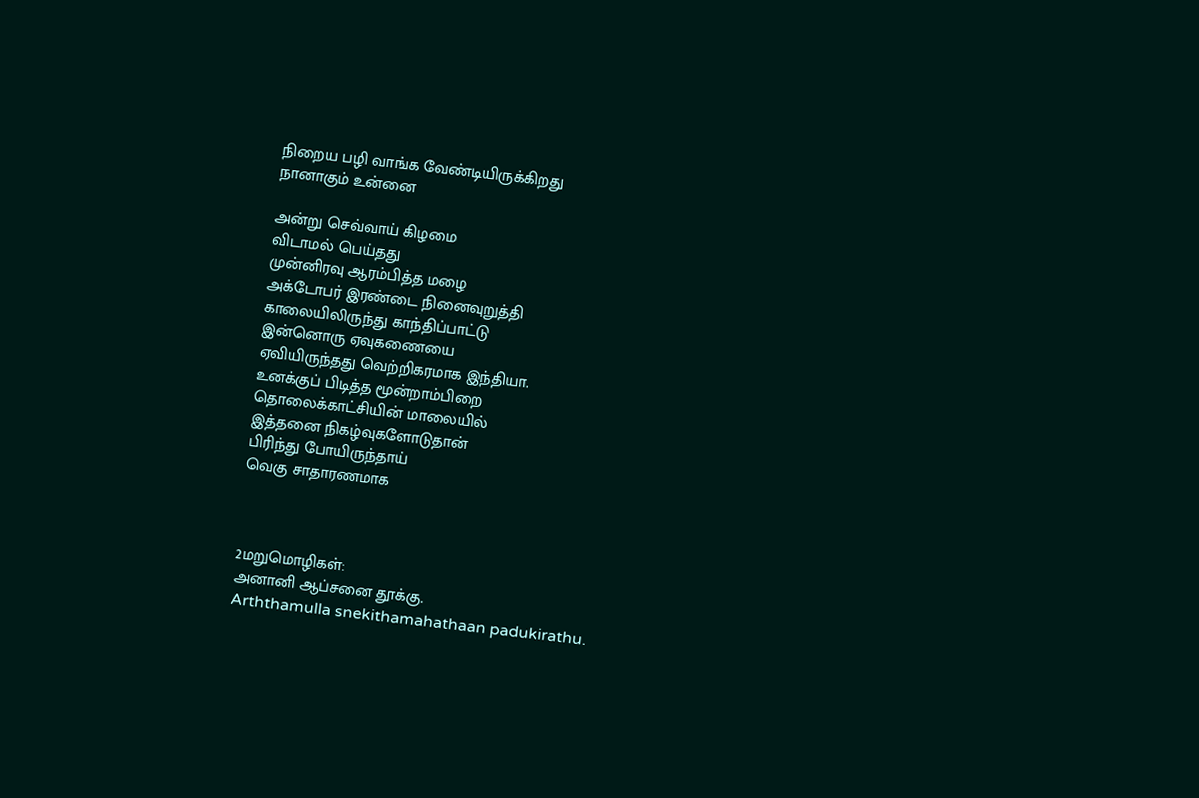நிறைய பழி வாங்க வேண்டியிருக்கிறது
நானாகும் உன்னை

அன்று செவ்வாய் கிழமை
விடாமல் பெய்தது
முன்னிரவு ஆரம்பித்த மழை
அக்டோபர் இரண்டை நினைவுறுத்தி
காலையிலிருந்து காந்திப்பாட்டு
இன்னொரு ஏவுகணையை
ஏவியிருந்தது வெற்றிகரமாக இந்தியா.
உனக்குப் பிடித்த மூன்றாம்பிறை
தொலைக்காட்சியின் மாலையில்
இத்தனை நிகழ்வுகளோடுதான்
பிரிந்து போயிருந்தாய்
வெகு சாதாரணமாக



2மறுமொழிகள்:
அனானி ஆப்சனை தூக்கு.
Arththamulla snekithamahathaan padukirathu.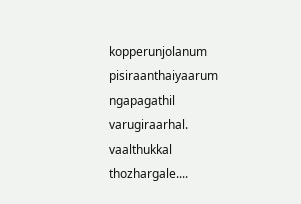kopperunjolanum pisiraanthaiyaarum ngapagathil varugiraarhal. vaalthukkal thozhargale....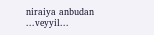niraiya anbudan
...veyyil...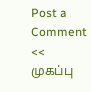Post a Comment
<< முகப்பு